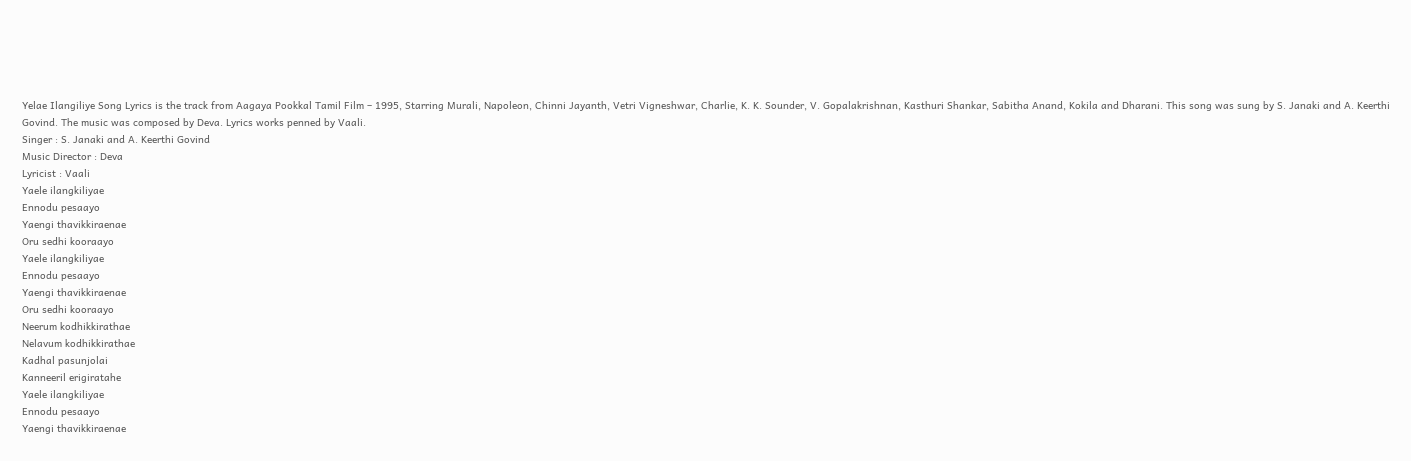Yelae Ilangiliye Song Lyrics is the track from Aagaya Pookkal Tamil Film – 1995, Starring Murali, Napoleon, Chinni Jayanth, Vetri Vigneshwar, Charlie, K. K. Sounder, V. Gopalakrishnan, Kasthuri Shankar, Sabitha Anand, Kokila and Dharani. This song was sung by S. Janaki and A. Keerthi Govind. The music was composed by Deva. Lyrics works penned by Vaali.
Singer : S. Janaki and A. Keerthi Govind
Music Director : Deva
Lyricist : Vaali
Yaele ilangkiliyae
Ennodu pesaayo
Yaengi thavikkiraenae
Oru sedhi kooraayo
Yaele ilangkiliyae
Ennodu pesaayo
Yaengi thavikkiraenae
Oru sedhi kooraayo
Neerum kodhikkirathae
Nelavum kodhikkirathae
Kadhal pasunjolai
Kanneeril erigiratahe
Yaele ilangkiliyae
Ennodu pesaayo
Yaengi thavikkiraenae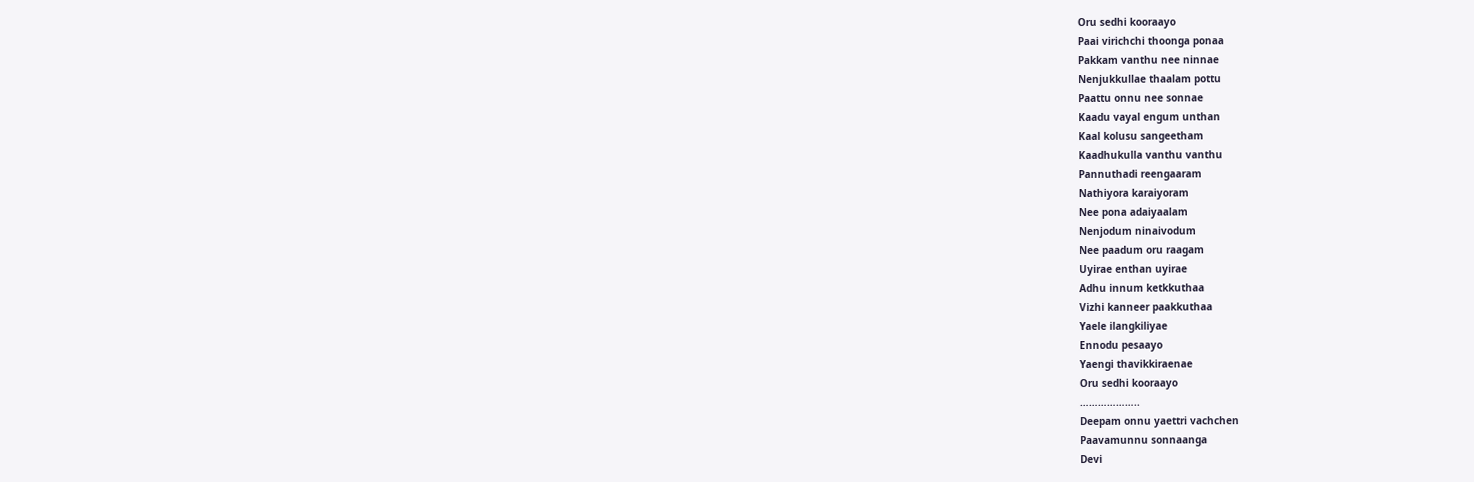Oru sedhi kooraayo
Paai virichchi thoonga ponaa
Pakkam vanthu nee ninnae
Nenjukkullae thaalam pottu
Paattu onnu nee sonnae
Kaadu vayal engum unthan
Kaal kolusu sangeetham
Kaadhukulla vanthu vanthu
Pannuthadi reengaaram
Nathiyora karaiyoram
Nee pona adaiyaalam
Nenjodum ninaivodum
Nee paadum oru raagam
Uyirae enthan uyirae
Adhu innum ketkkuthaa
Vizhi kanneer paakkuthaa
Yaele ilangkiliyae
Ennodu pesaayo
Yaengi thavikkiraenae
Oru sedhi kooraayo
………………..
Deepam onnu yaettri vachchen
Paavamunnu sonnaanga
Devi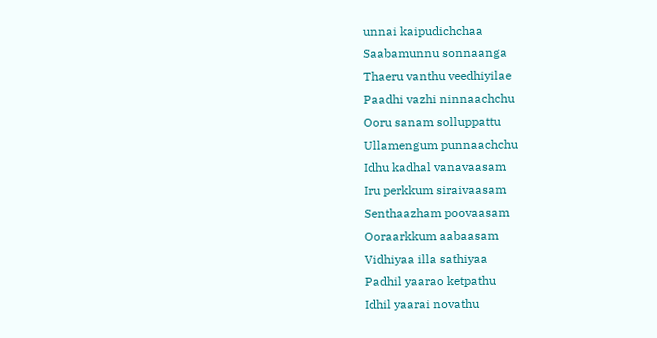unnai kaipudichchaa
Saabamunnu sonnaanga
Thaeru vanthu veedhiyilae
Paadhi vazhi ninnaachchu
Ooru sanam solluppattu
Ullamengum punnaachchu
Idhu kadhal vanavaasam
Iru perkkum siraivaasam
Senthaazham poovaasam
Ooraarkkum aabaasam
Vidhiyaa illa sathiyaa
Padhil yaarao ketpathu
Idhil yaarai novathu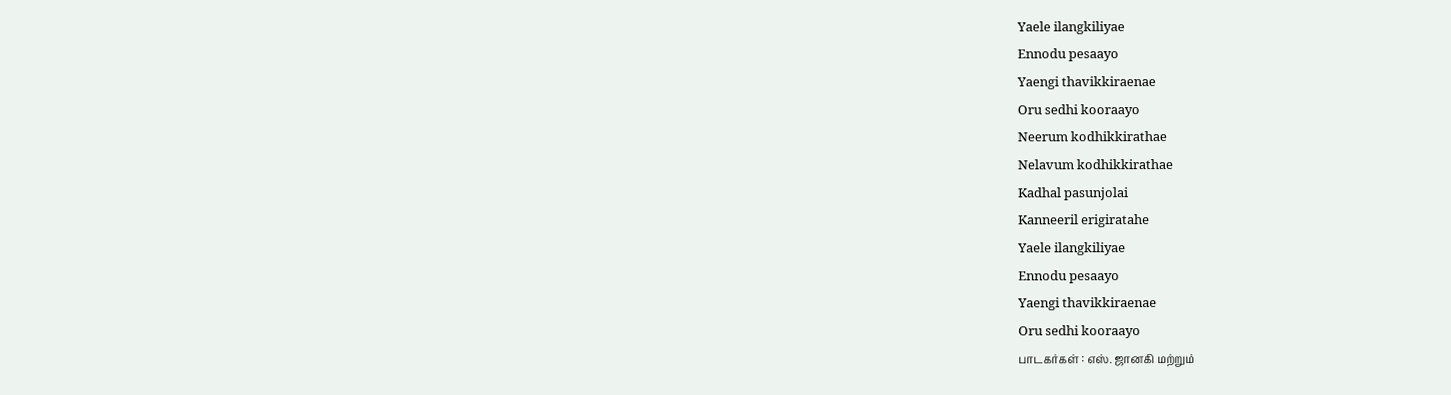Yaele ilangkiliyae
Ennodu pesaayo
Yaengi thavikkiraenae
Oru sedhi kooraayo
Neerum kodhikkirathae
Nelavum kodhikkirathae
Kadhal pasunjolai
Kanneeril erigiratahe
Yaele ilangkiliyae
Ennodu pesaayo
Yaengi thavikkiraenae
Oru sedhi kooraayo
பாடகர்கள் : எஸ். ஜானகி மற்றும்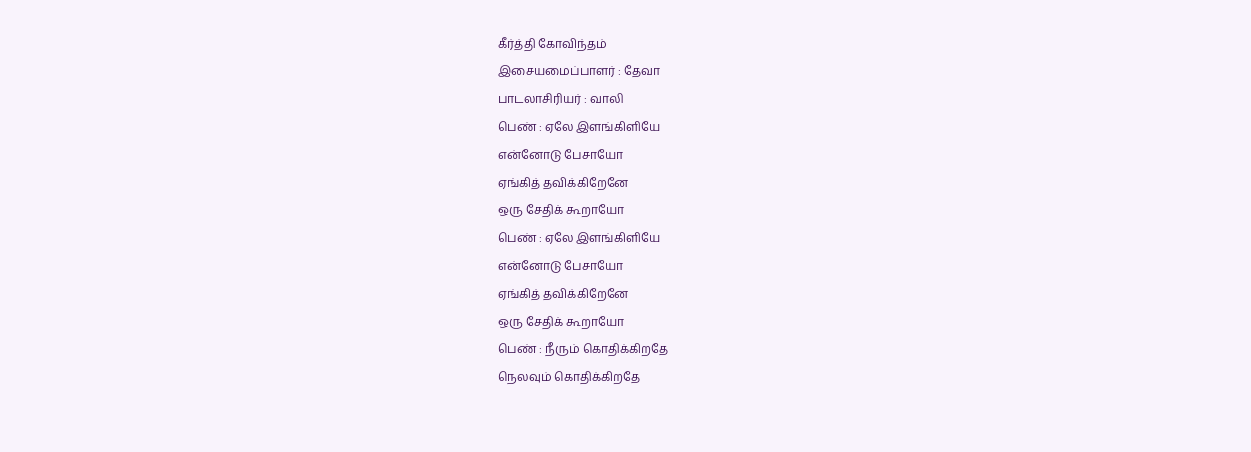கீர்த்தி கோவிந்தம்
இசையமைப்பாளர் : தேவா
பாடலாசிரியர் : வாலி
பெண் : ஏலே இளங்கிளியே
என்னோடு பேசாயோ
ஏங்கித் தவிக்கிறேனே
ஒரு சேதிக் கூறாயோ
பெண் : ஏலே இளங்கிளியே
என்னோடு பேசாயோ
ஏங்கித் தவிக்கிறேனே
ஒரு சேதிக் கூறாயோ
பெண் : நீரும் கொதிக்கிறதே
நெலவும் கொதிக்கிறதே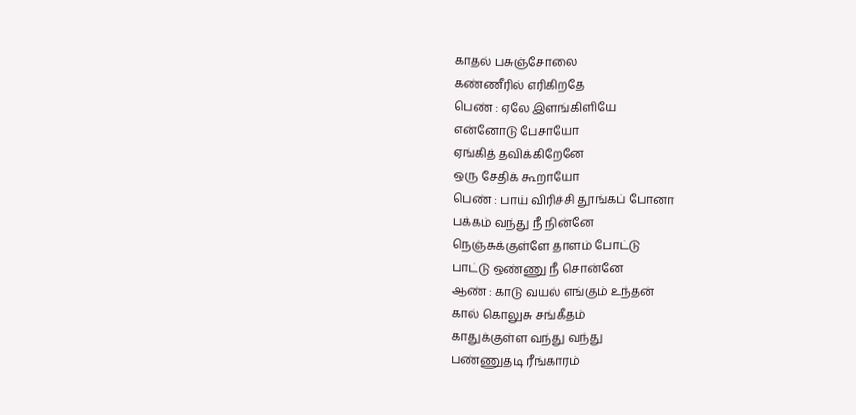காதல் பசுஞ்சோலை
கண்ணீரில் எரிகிறதே
பெண் : ஏலே இளங்கிளியே
என்னோடு பேசாயோ
ஏங்கித் தவிக்கிறேனே
ஒரு சேதிக் கூறாயோ
பெண் : பாய் விரிச்சி தூங்கப் போனா
பக்கம் வந்து நீ நின்னே
நெஞ்சுக்குள்ளே தாளம் போட்டு
பாட்டு ஒண்ணு நீ சொன்னே
ஆண் : காடு வயல் எங்கும் உந்தன்
கால் கொலுசு சங்கீதம்
காதுக்குள்ள வந்து வந்து
பண்ணுதடி ரீங்காரம்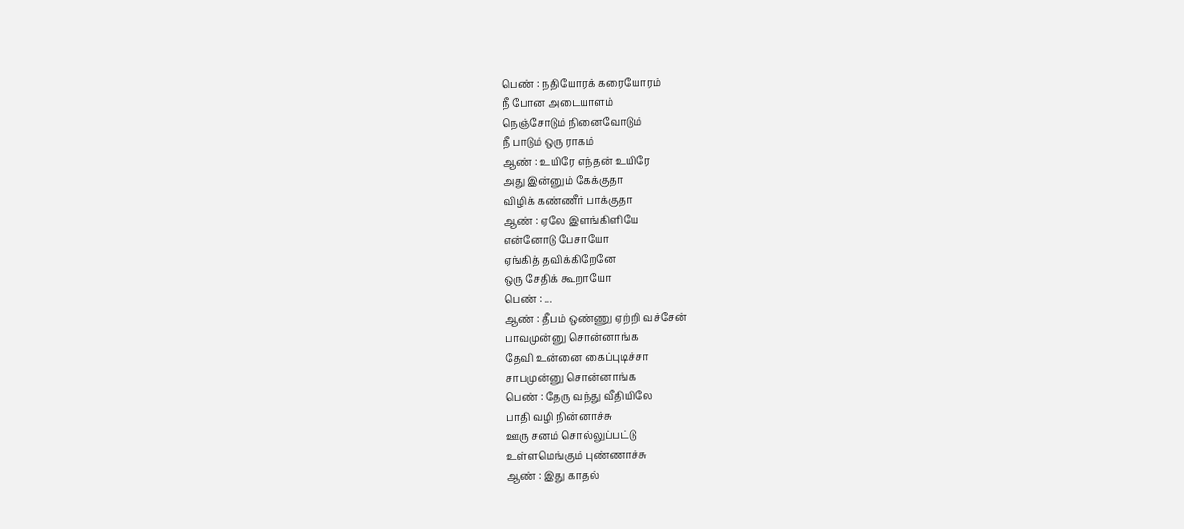பெண் : நதியோரக் கரையோரம்
நீ போன அடையாளம்
நெஞ்சோடும் நினைவோடும்
நீ பாடும் ஒரு ராகம்
ஆண் : உயிரே எந்தன் உயிரே
அது இன்னும் கேக்குதா
விழிக் கண்ணீர் பாக்குதா
ஆண் : ஏலே இளங்கிளியே
என்னோடு பேசாயோ
ஏங்கித் தவிக்கிறேனே
ஒரு சேதிக் கூறாயோ
பெண் : ...
ஆண் : தீபம் ஒண்ணு ஏற்றி வச்சேன்
பாவமுன்னு சொன்னாங்க
தேவி உன்னை கைப்புடிச்சா
சாபமுன்னு சொன்னாங்க
பெண் : தேரு வந்து வீதியிலே
பாதி வழி நின்னாச்சு
ஊரு சனம் சொல்லுப்பட்டு
உள்ளமெங்கும் புண்ணாச்சு
ஆண் : இது காதல்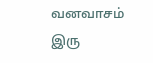வனவாசம்
இரு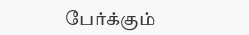பேர்க்கும்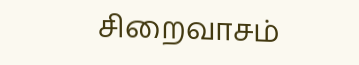சிறைவாசம்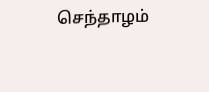செந்தாழம்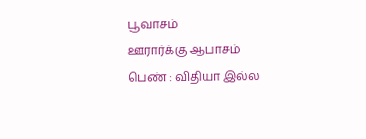பூவாசம்
ஊரார்க்கு ஆபாசம்
பெண் : விதியா இல்ல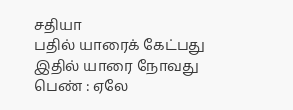சதியா
பதில் யாரைக் கேட்பது
இதில் யாரை நோவது
பெண் : ஏலே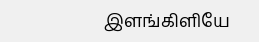இளங்கிளியே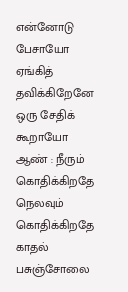என்னோடு பேசாயோ
ஏங்கித் தவிக்கிறேனே
ஒரு சேதிக் கூறாயோ
ஆண் : நீரும் கொதிக்கிறதே
நெலவும் கொதிக்கிறதே
காதல் பசுஞ்சோலை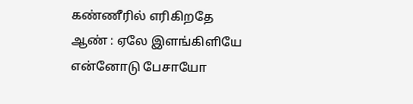கண்ணீரில் எரிகிறதே
ஆண் : ஏலே இளங்கிளியே
என்னோடு பேசாயோ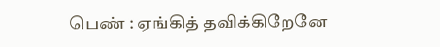பெண் : ஏங்கித் தவிக்கிறேனே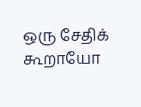ஒரு சேதிக் கூறாயோ